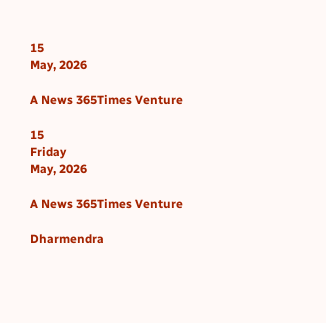15
May, 2026

A News 365Times Venture

15
Friday
May, 2026

A News 365Times Venture

Dharmendra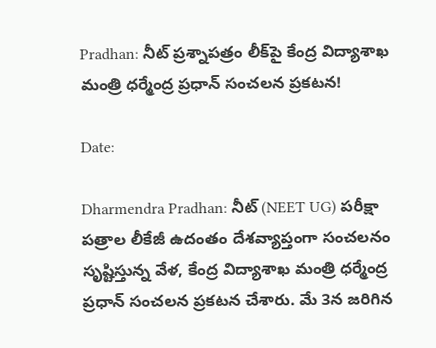Pradhan: నీట్ ప్రశ్నాపత్రం లీక్‌పై కేంద్ర విద్యాశాఖ మంత్రి ధర్మేంద్ర ప్రధాన్ సంచలన ప్రకటన!

Date:

Dharmendra Pradhan: నీట్ (NEET UG) పరీక్షా పత్రాల లీకేజీ ఉదంతం దేశవ్యాప్తంగా సంచలనం సృష్టిస్తున్న వేళ, కేంద్ర విద్యాశాఖ మంత్రి ధర్మేంద్ర ప్రధాన్ సంచలన ప్రకటన చేశారు. మే 3న జరిగిన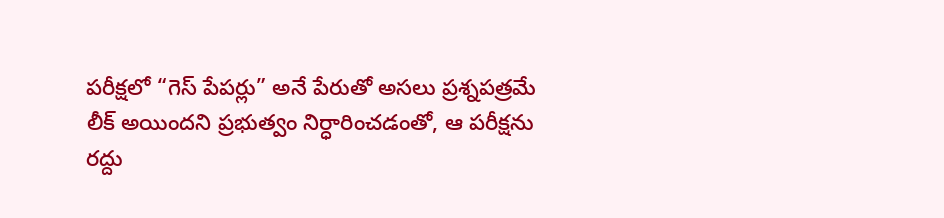పరీక్షలో “గెస్ పేపర్లు” అనే పేరుతో అసలు ప్రశ్నపత్రమే లీక్ అయిందని ప్రభుత్వం నిర్ధారించడంతో, ఆ పరీక్షను రద్దు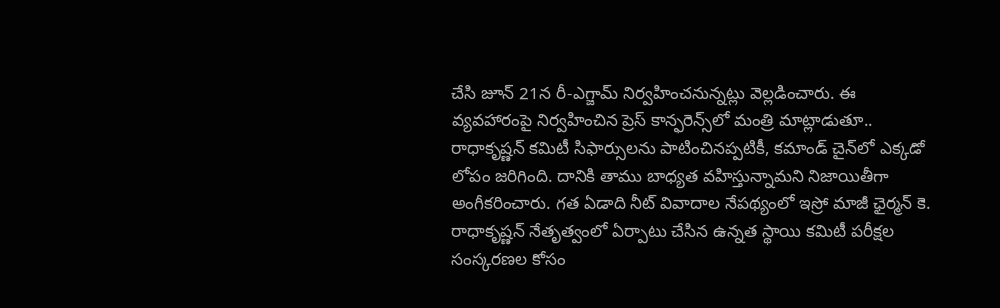చేసి జూన్ 21న రీ-ఎగ్జామ్ నిర్వహించనున్నట్లు వెల్లడించారు. ఈ వ్యవహారంపై నిర్వహించిన ప్రెస్ కాన్ఫరెన్స్‌లో మంత్రి మాట్లాడుతూ.. రాధాకృష్ణన్ కమిటీ సిఫార్సులను పాటించినప్పటికీ, కమాండ్ చైన్‌లో ఎక్కడో లోపం జరిగింది. దానికి తాము బాధ్యత వహిస్తున్నామని నిజాయితీగా అంగీకరించారు. గత ఏడాది నీట్ వివాదాల నేపథ్యంలో ఇస్రో మాజీ ఛైర్మన్ కె. రాధాకృష్ణన్ నేతృత్వంలో ఏర్పాటు చేసిన ఉన్నత స్థాయి కమిటీ పరీక్షల సంస్కరణల కోసం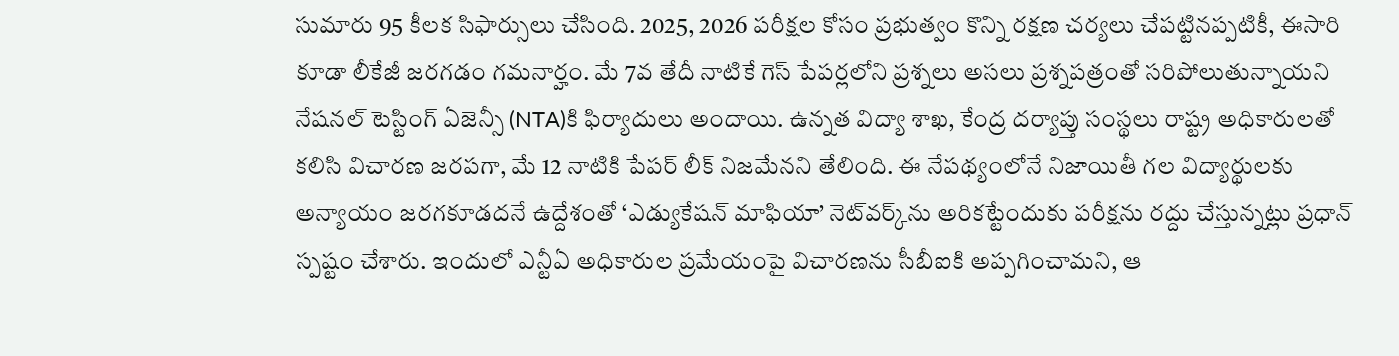సుమారు 95 కీలక సిఫార్సులు చేసింది. 2025, 2026 పరీక్షల కోసం ప్రభుత్వం కొన్ని రక్షణ చర్యలు చేపట్టినప్పటికీ, ఈసారి కూడా లీకేజీ జరగడం గమనార్హం. మే 7వ తేదీ నాటికే గెస్ పేపర్లలోని ప్రశ్నలు అసలు ప్రశ్నపత్రంతో సరిపోలుతున్నాయని నేషనల్ టెస్టింగ్ ఏజెన్సీ (NTA)కి ఫిర్యాదులు అందాయి. ఉన్నత విద్యా శాఖ, కేంద్ర దర్యాప్తు సంస్థలు రాష్ట్ర అధికారులతో కలిసి విచారణ జరపగా, మే 12 నాటికి పేపర్ లీక్ నిజమేనని తేలింది. ఈ నేపథ్యంలోనే నిజాయితీ గల విద్యార్థులకు అన్యాయం జరగకూడదనే ఉద్దేశంతో ‘ఎడ్యుకేషన్ మాఫియా’ నెట్‌వర్క్‌ను అరికట్టేందుకు పరీక్షను రద్దు చేస్తున్నట్లు ప్రధాన్ స్పష్టం చేశారు. ఇందులో ఎన్టీఏ అధికారుల ప్రమేయంపై విచారణను సీబీఐకి అప్పగించామని, ఆ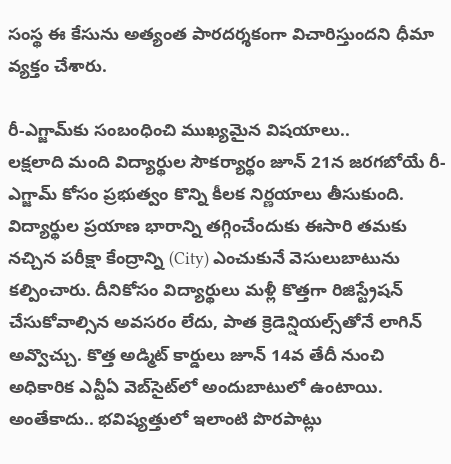సంస్థ ఈ కేసును అత్యంత పారదర్శకంగా విచారిస్తుందని ధీమా వ్యక్తం చేశారు.

రీ-ఎగ్జామ్‌కు సంబంధించి ముఖ్యమైన విషయాలు..
లక్షలాది మంది విద్యార్థుల సౌకర్యార్థం జూన్ 21న జరగబోయే రీ-ఎగ్జామ్ కోసం ప్రభుత్వం కొన్ని కీలక నిర్ణయాలు తీసుకుంది. విద్యార్థుల ప్రయాణ భారాన్ని తగ్గించేందుకు ఈసారి తమకు నచ్చిన పరీక్షా కేంద్రాన్ని (City) ఎంచుకునే వెసులుబాటును కల్పించారు. దీనికోసం విద్యార్థులు మళ్లీ కొత్తగా రిజిస్ట్రేషన్ చేసుకోవాల్సిన అవసరం లేదు, పాత క్రెడెన్షియల్స్‌తోనే లాగిన్ అవ్వొచ్చు. కొత్త అడ్మిట్ కార్డులు జూన్ 14వ తేదీ నుంచి అధికారిక ఎన్టీఏ వెబ్‌సైట్‌లో అందుబాటులో ఉంటాయి. అంతేకాదు.. భవిష్యత్తులో ఇలాంటి పొరపాట్లు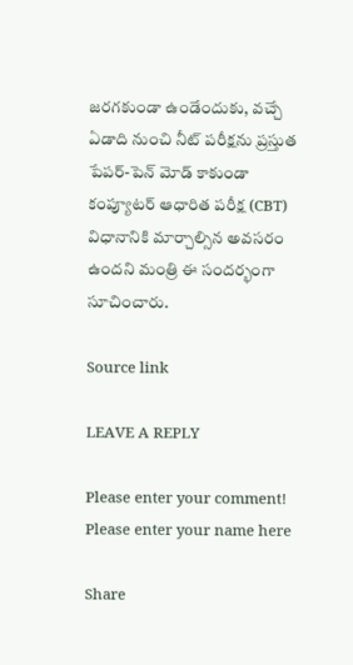జరగకుండా ఉండేందుకు, వచ్చే ఏడాది నుంచి నీట్ పరీక్షను ప్రస్తుత పేపర్-పెన్ మోడ్ కాకుండా కంప్యూటర్ ఆధారిత పరీక్ష (CBT) విధానానికి మార్చాల్సిన అవసరం ఉందని మంత్రి ఈ సందర్భంగా సూచించారు.

Source link

LEAVE A REPLY

Please enter your comment!
Please enter your name here

Share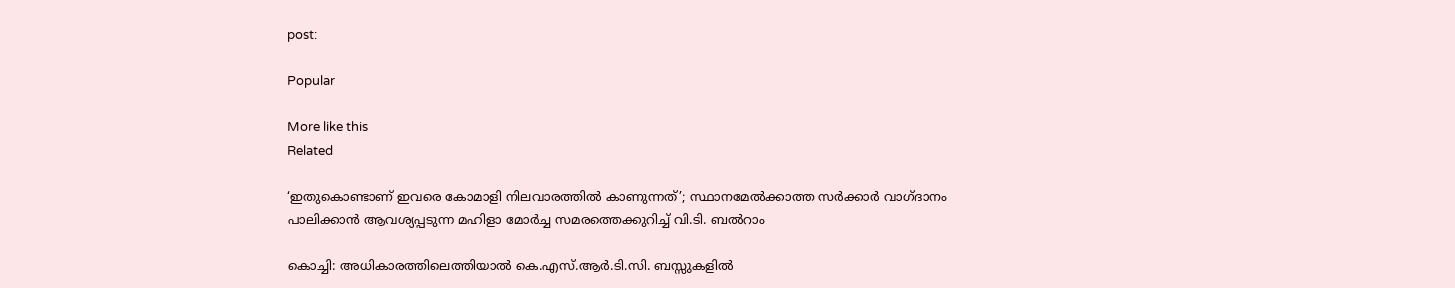post:

Popular

More like this
Related

‘ഇതുകൊണ്ടാണ് ഇവരെ കോമാളി നിലവാരത്തില്‍ കാണുന്നത്’; സ്ഥാനമേല്‍ക്കാത്ത സര്‍ക്കാര്‍ വാഗ്ദാനം പാലിക്കാന്‍ ആവശ്യപ്പടുന്ന മഹിളാ മോര്‍ച്ച സമരത്തെക്കുറിച്ച് വി.ടി. ബല്‍റാം

കൊച്ചി: അധികാരത്തിലെത്തിയാല്‍ കെ.എസ്.ആര്‍.ടി.സി. ബസ്സുകളില്‍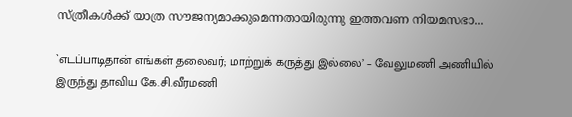സ്ത്രീകള്‍ക്ക് യാത്ര സൗജന്യമാക്കുമെന്നതായിരുന്നു ഇത്തവണ നിയമസഭാ...

`எடப்பாடிதான் எங்கள் தலைவர்; மாற்றுக் கருத்து இல்லை’ – வேலுமணி அணியில் இருந்து தாவிய கே.சி.வீரமணி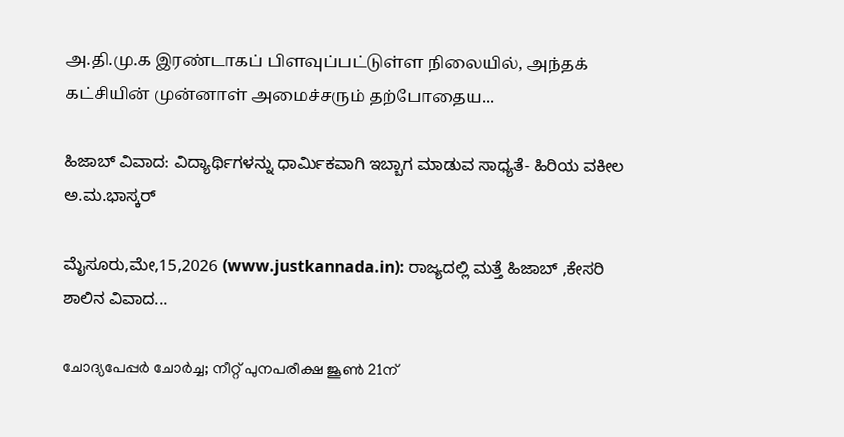அ.தி.மு.க இரண்டாகப் பிளவுப்பட்டுள்ள நிலையில், அந்தக் கட்சியின் முன்னாள் அமைச்சரும் தற்போதைய...

ಹಿಜಾಬ್ ವಿವಾದ: ವಿದ್ಯಾರ್ಥಿಗಳನ್ನು ಧಾರ್ಮಿಕವಾಗಿ ಇಬ್ಬಾಗ ಮಾಡುವ ಸಾಧ್ಯತೆ- ಹಿರಿಯ ವಕೀಲ ಅ.ಮ.ಭಾಸ್ಕರ್

ಮೈಸೂರು,ಮೇ,15,2026 (www.justkannada.in): ರಾಜ್ಯದಲ್ಲಿ ಮತ್ತೆ ಹಿಜಾಬ್ ,ಕೇಸರಿ ಶಾಲಿನ ವಿವಾದ...

ചോദ്യപേപ്പര്‍ ചോര്‍ച്ച; നീറ്റ് പുനപരീക്ഷ ജൂണ്‍ 21ന്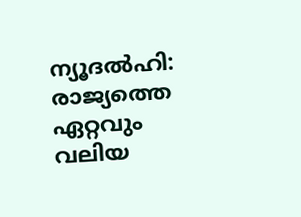ന്യൂദല്‍ഹി: രാജ്യത്തെ ഏറ്റവും വലിയ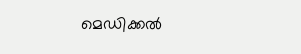മെഡിക്കല്‍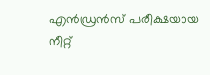എന്‍ഡ്രന്‍സ് പരീക്ഷയായ നീറ്റ്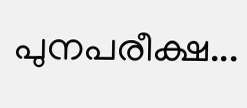പുനപരീക്ഷ...